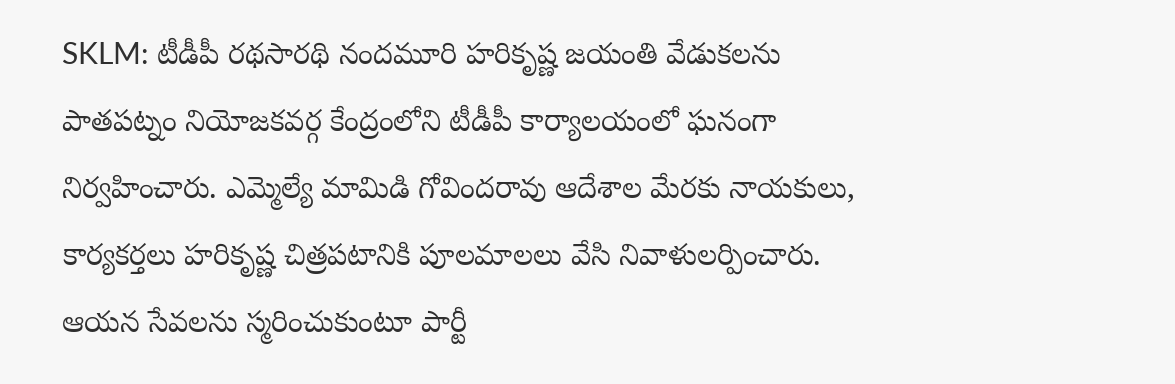SKLM: టీడీపీ రథసారథి నందమూరి హరికృష్ణ జయంతి వేడుకలను పాతపట్నం నియోజకవర్గ కేంద్రంలోని టీడీపీ కార్యాలయంలో ఘనంగా నిర్వహించారు. ఎమ్మెల్యే మామిడి గోవిందరావు ఆదేశాల మేరకు నాయకులు, కార్యకర్తలు హరికృష్ణ చిత్రపటానికి పూలమాలలు వేసి నివాళులర్పించారు. ఆయన సేవలను స్మరించుకుంటూ పార్టీ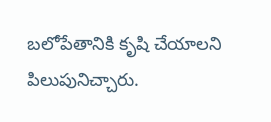బలోపేతానికి కృషి చేయాలని పిలుపునిచ్చారు.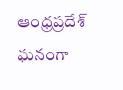ఆంధ్రప్రదేశ్
ఘనంగా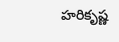హరికృష్ణ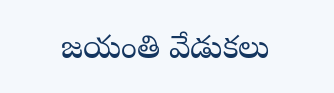జయంతి వేడుకలు